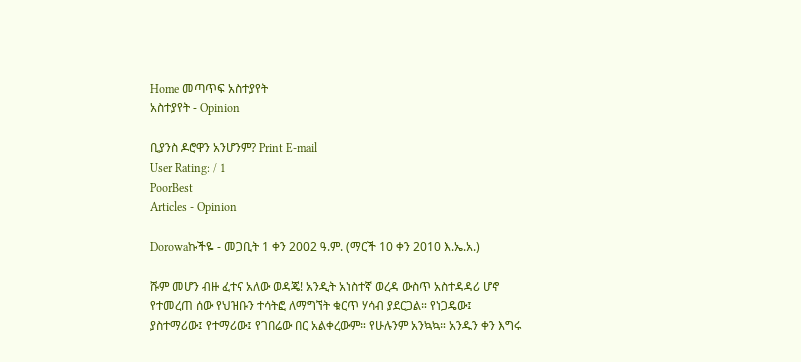Home መጣጥፍ አስተያየት
አስተያየት - Opinion

ቢያንስ ዶሮዋን አንሆንም? Print E-mail
User Rating: / 1
PoorBest
Articles - Opinion

Dorowaኩችዬ - መጋቢት 1 ቀን 2002 ዓ.ም. (ማርች 10 ቀን 2010 እ.ኤ.አ.)

ሹም መሆን ብዙ ፈተና አለው ወዳጄ! አንዲት አነስተኛ ወረዳ ውስጥ አስተዳዳሪ ሆኖ የተመረጠ ሰው የህዝቡን ተሳትፎ ለማግኘት ቁርጥ ሃሳብ ያደርጋል። የነጋዴው፤ ያስተማሪው፤ የተማሪው፤ የገበሬው በር አልቀረውም። የሁሉንም አንኳኳ። አንዱን ቀን እግሩ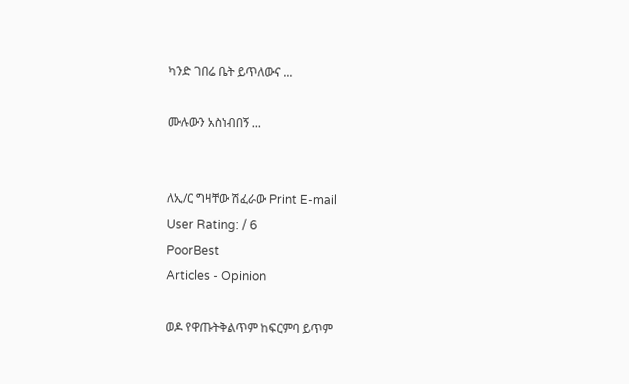ካንድ ገበሬ ቤት ይጥለውና ...

ሙሉውን አስነብበኝ ...


ለኢ/ር ግዛቸው ሽፈራው Print E-mail
User Rating: / 6
PoorBest
Articles - Opinion

ወዶ የዋጡትቅልጥም ከፍርምባ ይጥም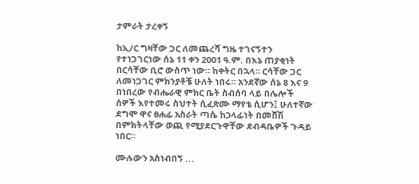ታምራት ታረቀኝ

ከኢ/ር ግዛቸው ጋር ለመጨረሻ ግዜ ተገናኝተን የተነጋገርነው ሰኔ 11 ቀን 2001 ዓ.ም. በእኔ ጠያቂነት በርሳቸው ቢሮ ውስጥ ነው። ከቀትር በኋላ። ርሳቸው ጋር ለመነጋገር ምክንያቶቼ ሁለት ነበሩ። አንደኛው ሰኔ 8 እና 9 በነበረው የብሔራዊ ምክር ቤት ስብሰባ ላይ በሌሎች ሰዎች እየተመሩ ስህተት ሲፈጽሙ ማየቴ ሲሆን፤ ሁለተኛው ደግሞ ዋና ፀሐፊ አስራት ጣሴ ከኃላፊነት በመሸሽ በምክትላቸው ወጪ የሚያደርጉዋቸው ደብዳቤዎች ጉዳይ ነበር።

ሙሉውን አስነብበኝ ...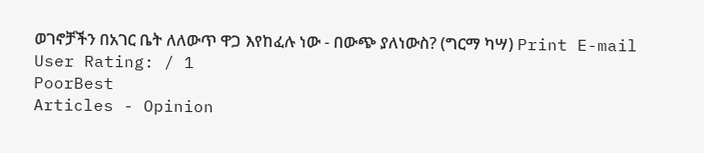ወገኖቻችን በአገር ቤት ለለውጥ ዋጋ እየከፈሉ ነው - በውጭ ያለነውስ? (ግርማ ካሣ) Print E-mail
User Rating: / 1
PoorBest
Articles - Opinion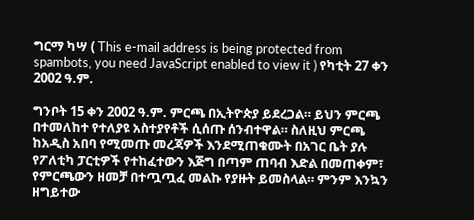ግርማ ካሣ ( This e-mail address is being protected from spambots, you need JavaScript enabled to view it ) የካቲት 27 ቀን 2002 ዓ.ም.

ግንቦት 15 ቀን 2002 ዓ.ም. ምርጫ በኢትዮጵያ ይደረጋል። ይህን ምርጫ በተመለከተ የተለያዩ አስተያየቶች ሲሰጡ ሰንብተዋል። ስለዚህ ምርጫ ከአዲስ አበባ የሚመጡ መረጃዎች እንደሚጠቁሙት በአገር ቤት ያሉ የፖለቲካ ፓርቲዎች የተከፈተውን እጅግ በጣም ጠባብ እድል በመጠቀም፣ የምርጫውን ዘመቻ በተጧጧፈ መልኩ የያዙት ይመስላል። ምንም እንኳን ዘግይተው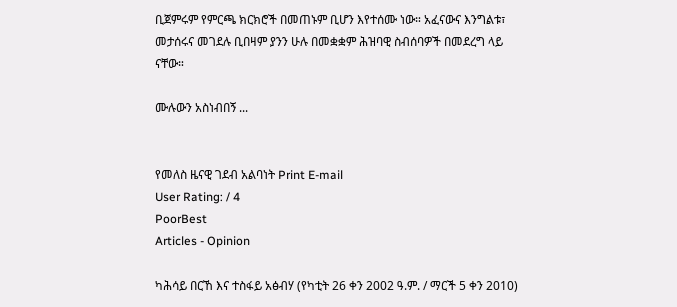ቢጀምሩም የምርጫ ክርክሮች በመጠኑም ቢሆን እየተሰሙ ነው። አፈናውና እንግልቱ፣ መታሰሩና መገደሉ ቢበዛም ያንን ሁሉ በመቋቋም ሕዝባዊ ስብሰባዎች በመደረግ ላይ ናቸው።

ሙሉውን አስነብበኝ ...


የመለስ ዜናዊ ገደብ አልባነት Print E-mail
User Rating: / 4
PoorBest
Articles - Opinion

ካሕሳይ በርኸ እና ተስፋይ አፅብሃ (የካቲት 26 ቀን 2002 ዓ.ም. / ማርች 5 ቀን 2010)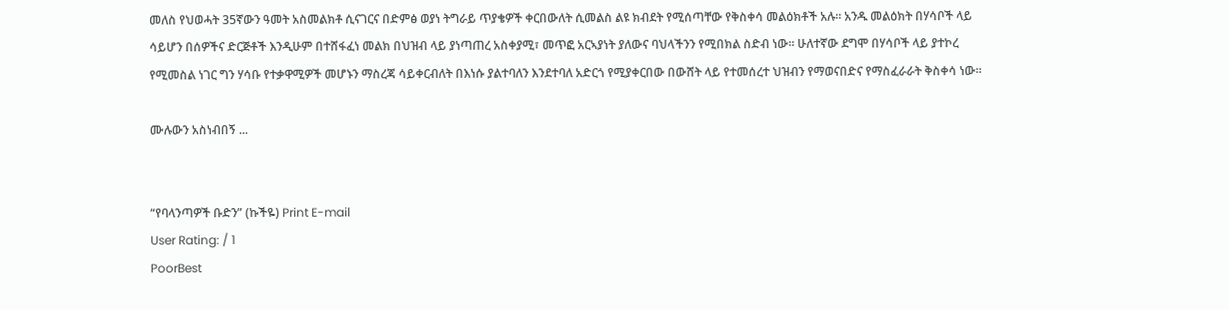መለስ የህወሓት 35ኛውን ዓመት አስመልክቶ ሲናገርና በድምፅ ወያነ ትግራይ ጥያቄዎች ቀርበውለት ሲመልስ ልዩ ክብደት የሚሰጣቸው የቅስቀሳ መልዕክቶች አሉ። አንዱ መልዕክት በሃሳቦች ላይ ሳይሆን በሰዎችና ድርጅቶች እንዲሁም በተሸፋፈነ መልክ በህዝብ ላይ ያነጣጠረ አስቀያሚ፣ መጥፎ አርኣያነት ያለውና ባህላችንን የሚበክል ስድብ ነው። ሁለተኛው ደግሞ በሃሳቦች ላይ ያተኮረ የሚመስል ነገር ግን ሃሳቡ የተቃዋሚዎች መሆኑን ማስረጃ ሳይቀርብለት በእነሱ ያልተባለን እንደተባለ አድርጎ የሚያቀርበው በውሸት ላይ የተመሰረተ ህዝብን የማወናበድና የማስፈራራት ቅስቀሳ ነው።

ሙሉውን አስነብበኝ ...


“የባላንጣዎች ቡድን” (ኩችዬ) Print E-mail
User Rating: / 1
PoorBest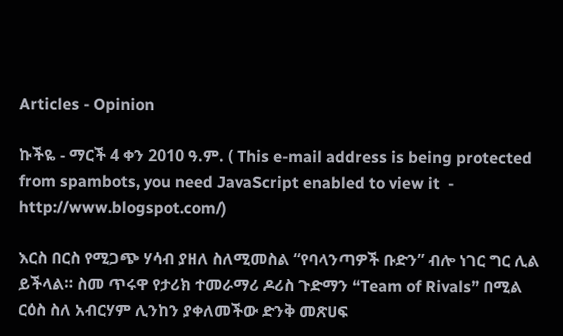Articles - Opinion

ኩችዬ - ማርች 4 ቀን 2010 ዓ.ም. ( This e-mail address is being protected from spambots, you need JavaScript enabled to view it  - http://www.blogspot.com/)

እርስ በርስ የሚጋጭ ሃሳብ ያዘለ ስለሚመስል “የባላንጣዎች ቡድን” ብሎ ነገር ግር ሊል ይችላል። ስመ ጥሩዋ የታሪክ ተመራማሪ ዶሪስ ጉድማን “Team of Rivals” በሚል ርዕስ ስለ አብርሃም ሊንከን ያቀለመችው ድንቅ መጽሀፍ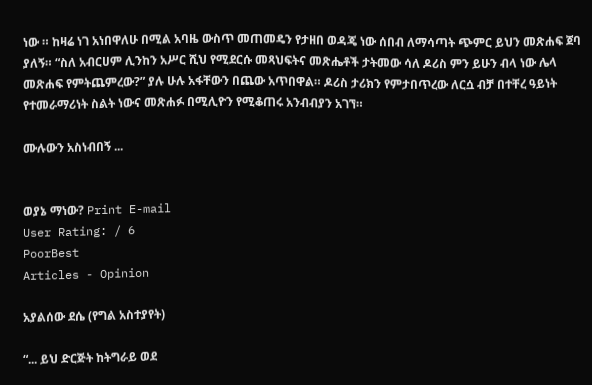ነው ። ከዛሬ ነገ አነበዋለሁ በሚል አባዜ ውስጥ መጠመዴን የታዘበ ወዳጄ ነው ሰበብ ለማሳጣት ጭምር ይህን መጽሐፍ ጀባ ያለኝ። “ስለ አብርሀም ሊንከን አሥር ሺህ የሚደርሱ መጻህፍትና መጽሔቶች ታትመው ሳለ ዶሪስ ምን ይሁን ብላ ነው ሌላ መጽሐፍ የምትጨምረው?” ያሉ ሁሉ አፋቸውን በጨው አጥበዋል። ዶሪስ ታሪክን የምታበጥረው ለርሷ ብቻ በተቸረ ዓይነት የተመራማሪነት ስልት ነውና መጽሐፉ በሚሊዮን የሚቆጠሩ አንብብያን አገኘ።

ሙሉውን አስነብበኝ ...


ወያኔ ማነው? Print E-mail
User Rating: / 6
PoorBest
Articles - Opinion

አያልሰው ደሴ (የግል አስተያየት)

“... ይህ ድርጅት ከትግራይ ወደ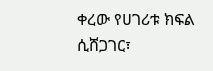ቀረው የሀገሪቱ ክፍል ሲሸጋገር፣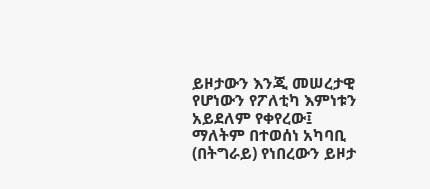ይዞታውን እንጂ መሠረታዊ የሆነውን የፖለቲካ እምነቱን አይደለም የቀየረው፤ ማለትም በተወሰነ አካባቢ (በትግራይ) የነበረውን ይዞታ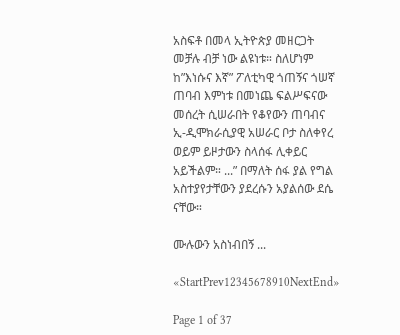አስፍቶ በመላ ኢትዮጵያ መዘርጋት መቻሉ ብቻ ነው ልዩነቱ። ስለሆነም ከ”እነሱና እኛ” ፖለቲካዊ ጎጠኝና ጎሠኛ ጠባብ እምነቱ በመነጨ ፍልሥፍናው መሰረት ሲሠራበት የቆየውን ጠባብና ኢ-ዲሞክራሲያዊ አሠራር ቦታ ስለቀየረ ወይም ይዞታውን ስላሰፋ ሊቀይር አይችልም። ...” በማለት ሰፋ ያል የግል አስተያየታቸውን ያደረሱን አያልሰው ደሴ ናቸው።

ሙሉውን አስነብበኝ ...

«StartPrev12345678910NextEnd»

Page 1 of 37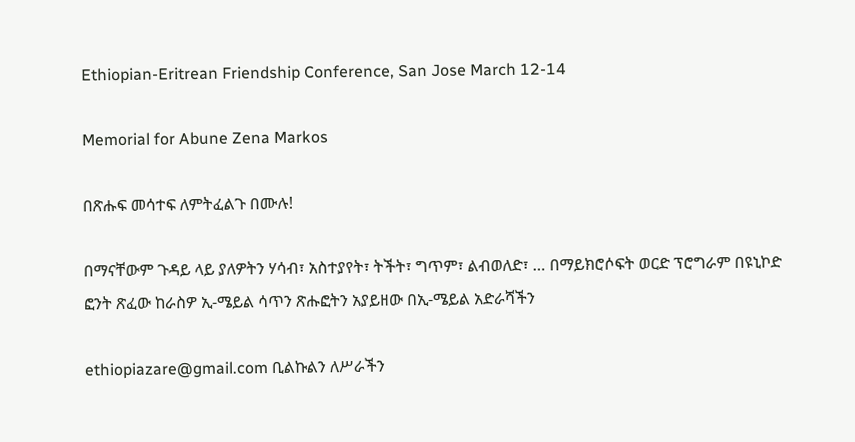Ethiopian-Eritrean Friendship Conference, San Jose March 12-14

Memorial for Abune Zena Markos

በጽሑፍ መሳተፍ ለምትፈልጉ በሙሉ!

በማናቸውም ጉዳይ ላይ ያለዎትን ሃሳብ፣ አስተያየት፣ ትችት፣ ግጥም፣ ልብወለድ፣ … በማይክሮሶፍት ወርድ ፕሮግራም በዩኒኮድ ፎንት ጽፈው ከራስዎ ኢ-ሜይል ሳጥን ጽሑፎትን አያይዘው በኢ-ሜይል አድራሻችን

ethiopiazare@gmail.com ቢልኩልን ለሥራችን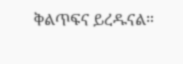ቅልጥፍና ይረዱናል።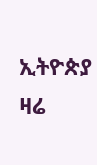ኢትዮጵያ ዛሬ